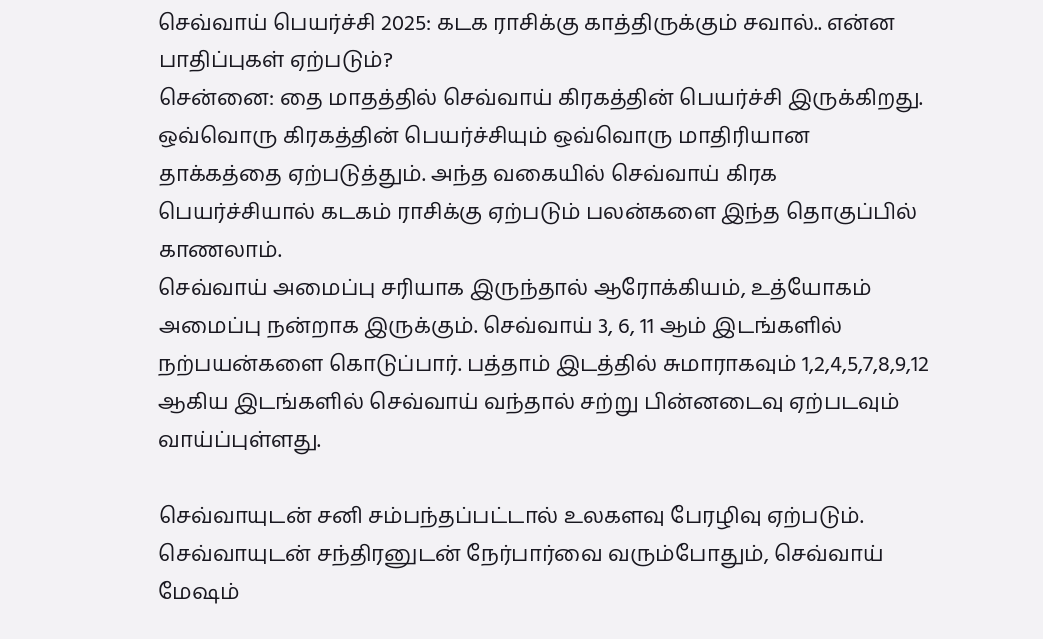செவ்வாய் பெயர்ச்சி 2025: கடக ராசிக்கு காத்திருக்கும் சவால்.. என்ன பாதிப்புகள் ஏற்படும்?
சென்னை: தை மாதத்தில் செவ்வாய் கிரகத்தின் பெயர்ச்சி இருக்கிறது. ஒவ்வொரு கிரகத்தின் பெயர்ச்சியும் ஒவ்வொரு மாதிரியான தாக்கத்தை ஏற்படுத்தும். அந்த வகையில் செவ்வாய் கிரக பெயர்ச்சியால் கடகம் ராசிக்கு ஏற்படும் பலன்களை இந்த தொகுப்பில் காணலாம்.
செவ்வாய் அமைப்பு சரியாக இருந்தால் ஆரோக்கியம், உத்யோகம் அமைப்பு நன்றாக இருக்கும். செவ்வாய் 3, 6, 11 ஆம் இடங்களில் நற்பயன்களை கொடுப்பார். பத்தாம் இடத்தில் சுமாராகவும் 1,2,4,5,7,8,9,12 ஆகிய இடங்களில் செவ்வாய் வந்தால் சற்று பின்னடைவு ஏற்படவும் வாய்ப்புள்ளது.

செவ்வாயுடன் சனி சம்பந்தப்பட்டால் உலகளவு பேரழிவு ஏற்படும். செவ்வாயுடன் சந்திரனுடன் நேர்பார்வை வரும்போதும், செவ்வாய் மேஷம்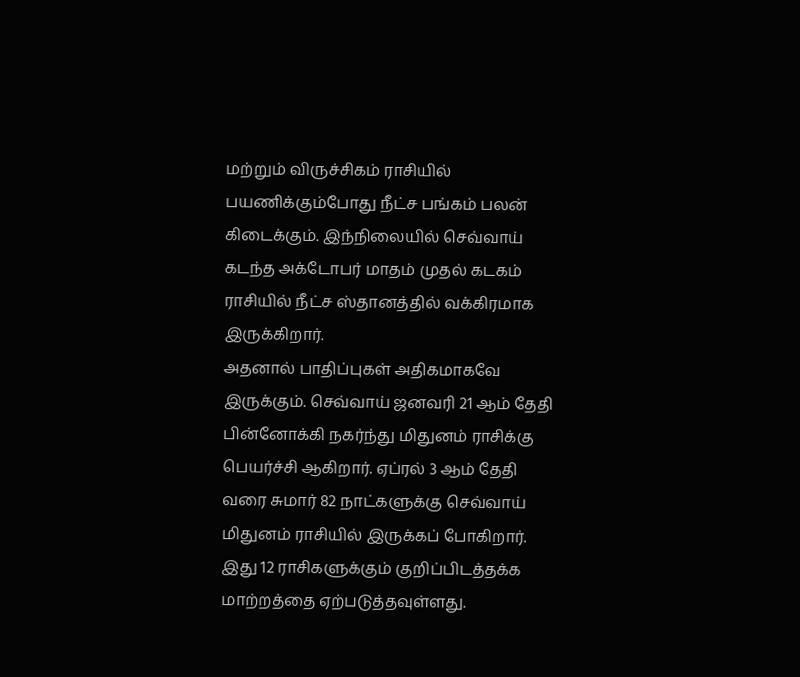மற்றும் விருச்சிகம் ராசியில் பயணிக்கும்போது நீட்ச பங்கம் பலன் கிடைக்கும். இந்நிலையில் செவ்வாய் கடந்த அக்டோபர் மாதம் முதல் கடகம் ராசியில் நீட்ச ஸ்தானத்தில் வக்கிரமாக இருக்கிறார்.
அதனால் பாதிப்புகள் அதிகமாகவே இருக்கும். செவ்வாய் ஜனவரி 21 ஆம் தேதி பின்னோக்கி நகர்ந்து மிதுனம் ராசிக்கு பெயர்ச்சி ஆகிறார். ஏப்ரல் 3 ஆம் தேதி வரை சுமார் 82 நாட்களுக்கு செவ்வாய் மிதுனம் ராசியில் இருக்கப் போகிறார். இது 12 ராசிகளுக்கும் குறிப்பிடத்தக்க மாற்றத்தை ஏற்படுத்தவுள்ளது.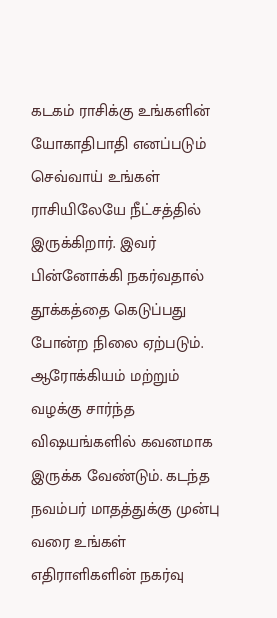கடகம் ராசிக்கு உங்களின் யோகாதிபாதி எனப்படும் செவ்வாய் உங்கள் ராசியிலேயே நீட்சத்தில் இருக்கிறார். இவர் பின்னோக்கி நகர்வதால் தூக்கத்தை கெடுப்பது போன்ற நிலை ஏற்படும். ஆரோக்கியம் மற்றும் வழக்கு சார்ந்த விஷயங்களில் கவனமாக இருக்க வேண்டும். கடந்த நவம்பர் மாதத்துக்கு முன்பு வரை உங்கள் எதிராளிகளின் நகர்வு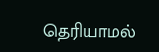தெரியாமல்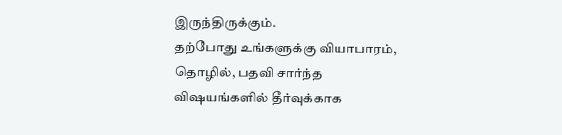இருந்திருக்கும்.
தற்போது உங்களுக்கு வியாபாரம், தொழில், பதவி சார்ந்த விஷயங்களில் தீர்வுக்காக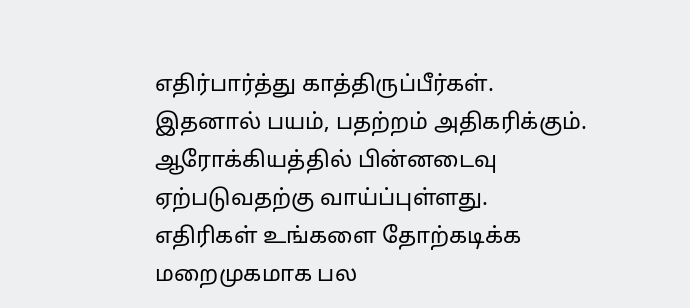எதிர்பார்த்து காத்திருப்பீர்கள். இதனால் பயம், பதற்றம் அதிகரிக்கும். ஆரோக்கியத்தில் பின்னடைவு ஏற்படுவதற்கு வாய்ப்புள்ளது. எதிரிகள் உங்களை தோற்கடிக்க மறைமுகமாக பல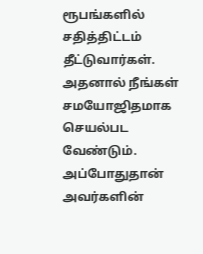ரூபங்களில் சதித்திட்டம் தீட்டுவார்கள். அதனால் நீங்கள் சமயோஜிதமாக செயல்பட வேண்டும்.
அப்போதுதான் அவர்களின்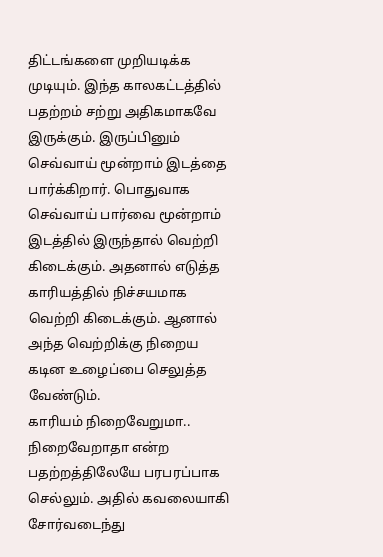திட்டங்களை முறியடிக்க முடியும். இந்த காலகட்டத்தில் பதற்றம் சற்று அதிகமாகவே இருக்கும். இருப்பினும் செவ்வாய் மூன்றாம் இடத்தை பார்க்கிறார். பொதுவாக செவ்வாய் பார்வை மூன்றாம் இடத்தில் இருந்தால் வெற்றி கிடைக்கும். அதனால் எடுத்த காரியத்தில் நிச்சயமாக வெற்றி கிடைக்கும். ஆனால் அந்த வெற்றிக்கு நிறைய கடின உழைப்பை செலுத்த வேண்டும்.
காரியம் நிறைவேறுமா.. நிறைவேறாதா என்ற பதற்றத்திலேயே பரபரப்பாக செல்லும். அதில் கவலையாகி சோர்வடைந்து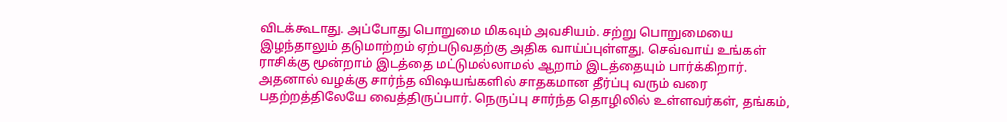விடக்கூடாது. அப்போது பொறுமை மிகவும் அவசியம். சற்று பொறுமையை இழந்தாலும் தடுமாற்றம் ஏற்படுவதற்கு அதிக வாய்ப்புள்ளது. செவ்வாய் உங்கள் ராசிக்கு மூன்றாம் இடத்தை மட்டுமல்லாமல் ஆறாம் இடத்தையும் பார்க்கிறார்.
அதனால் வழக்கு சார்ந்த விஷயங்களில் சாதகமான தீர்ப்பு வரும் வரை பதற்றத்திலேயே வைத்திருப்பார். நெருப்பு சார்ந்த தொழிலில் உள்ளவர்கள், தங்கம்,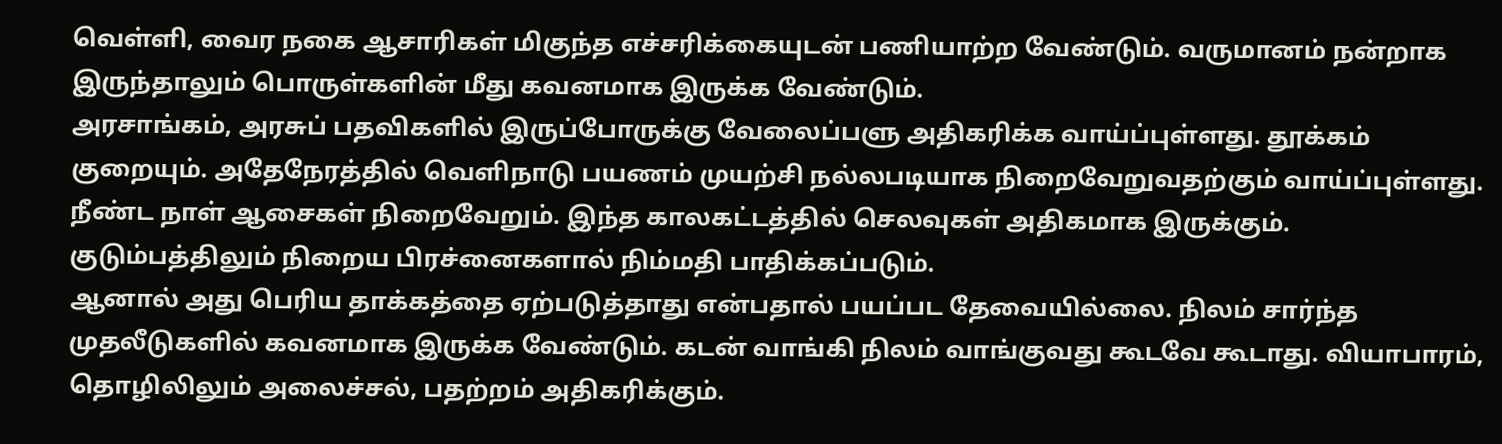வெள்ளி, வைர நகை ஆசாரிகள் மிகுந்த எச்சரிக்கையுடன் பணியாற்ற வேண்டும். வருமானம் நன்றாக இருந்தாலும் பொருள்களின் மீது கவனமாக இருக்க வேண்டும்.
அரசாங்கம், அரசுப் பதவிகளில் இருப்போருக்கு வேலைப்பளு அதிகரிக்க வாய்ப்புள்ளது. தூக்கம் குறையும். அதேநேரத்தில் வெளிநாடு பயணம் முயற்சி நல்லபடியாக நிறைவேறுவதற்கும் வாய்ப்புள்ளது. நீண்ட நாள் ஆசைகள் நிறைவேறும். இந்த காலகட்டத்தில் செலவுகள் அதிகமாக இருக்கும். குடும்பத்திலும் நிறைய பிரச்னைகளால் நிம்மதி பாதிக்கப்படும்.
ஆனால் அது பெரிய தாக்கத்தை ஏற்படுத்தாது என்பதால் பயப்பட தேவையில்லை. நிலம் சார்ந்த முதலீடுகளில் கவனமாக இருக்க வேண்டும். கடன் வாங்கி நிலம் வாங்குவது கூடவே கூடாது. வியாபாரம், தொழிலிலும் அலைச்சல், பதற்றம் அதிகரிக்கும்.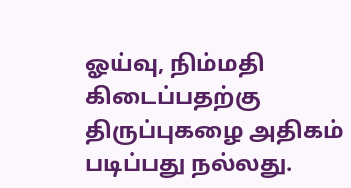ஓய்வு, நிம்மதி கிடைப்பதற்கு திருப்புகழை அதிகம் படிப்பது நல்லது.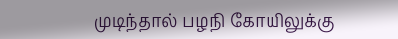முடிந்தால் பழநி கோயிலுக்கு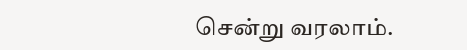சென்று வரலாம்.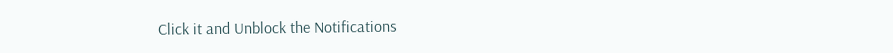Click it and Unblock the Notifications